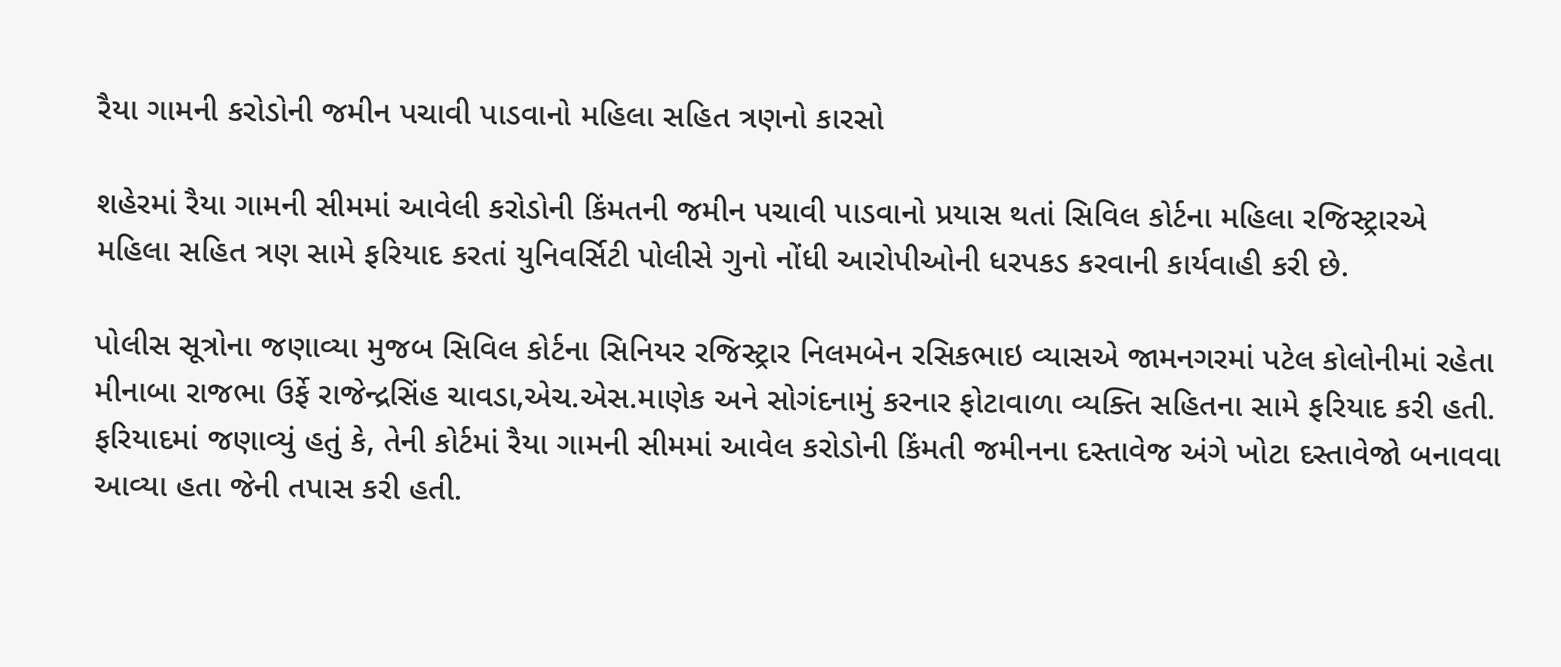રૈયા ગામની કરોડોની જમીન પચાવી પાડવાનો મહિલા સહિત ત્રણનો કારસો

શહેરમાં રૈયા ગામની સીમમાં આવેલી કરોડોની કિંમતની જમીન પચાવી પાડવાનો પ્રયાસ થતાં સિવિલ કોર્ટના મહિલા રજિસ્ટ્રારએ મહિલા સહિત ત્રણ સામે ફરિયાદ કરતાં યુનિવર્સિટી પોલીસે ગુનો નોંધી આરોપીઓની ધરપકડ કરવાની કાર્યવાહી કરી છે.

પોલીસ સૂત્રોના જણાવ્યા મુજબ સિવિલ કોર્ટના સિનિયર રજિસ્ટ્રાર નિલમબેન રસિકભાઇ વ્યાસએ જામનગરમાં પટેલ કોલોનીમાં રહેતા મીનાબા રાજભા ઉર્ફે રાજેન્દ્રસિંહ ચાવડા,એચ.એસ.માણેક અને સોગંદનામું કરનાર ફોટાવાળા વ્યક્તિ સહિતના સામે ફરિયાદ કરી હતી. ફરિયાદમાં જણાવ્યું હતું કે, તેની કોર્ટમાં રૈયા ગામની સીમમાં આવેલ કરોડોની કિંમતી જમીનના દસ્તાવેજ અંગે ખોટા દસ્તાવેજો બનાવવા આવ્યા હતા જેની તપાસ કરી હતી.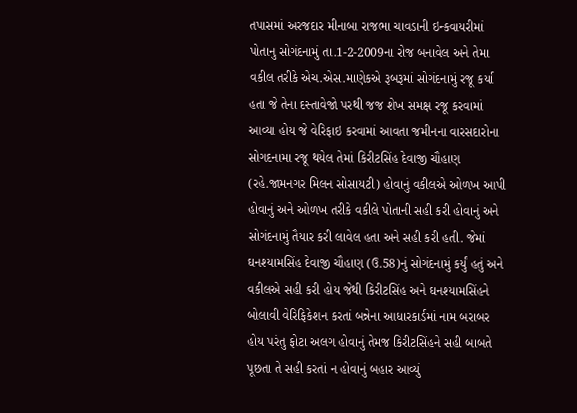તપાસમાં અરજદાર મીનાબા રાજભા ચાવડાની ઇન્કવાયરીમાં પોતાનુ સોગંદનામું તા.1-2-2009ના રોજ બનાવેલ અને તેમા વકીલ તરીકે એચ.એસ.માણેકએ રૂબરૂમાં સોગંદનામું રજૂ કર્યા હતા જે તેના દસ્તાવેજો પરથી જજ શેખ સમક્ષ રજૂ કરવામાં આવ્યા હોય જે વેરિફાઇ કરવામાં આવતા જમીનના વારસદારોના સોગદનામા રજૂ થયેલ તેમાં કિરીટસિંહ દેવાજી ચૌહાણ (રહે.જામનગર મિલન સોસાયટી) હોવાનું વકીલએ ઓળખ આપી હોવાનું અને ઓળખ તરીકે વકીલે પોતાની સહી કરી હોવાનું અને સોગંદનામું તૈયાર કરી લાવેલ હતા અને સહી કરી હતી. જેમાં ઘનશ્યામસિંહ દેવાજી ચૌહાણ (ઉ.58)નું સોગંદનામું કર્યું હતું અને વકીલએ સહી કરી હોય જેથી કિરીટસિંહ અને ઘનશ્યામસિંહને બોલાવી વેરિફિકેશન કરતાં બન્નેના આધારકાર્ડમાં નામ બરાબર હોય પરંતુ ફોટા અલગ હોવાનું તેમજ કિરીટસિંહને સહી બાબતે પૂછતા તે સહી કરતાં ન હોવાનું બહાર આવ્યું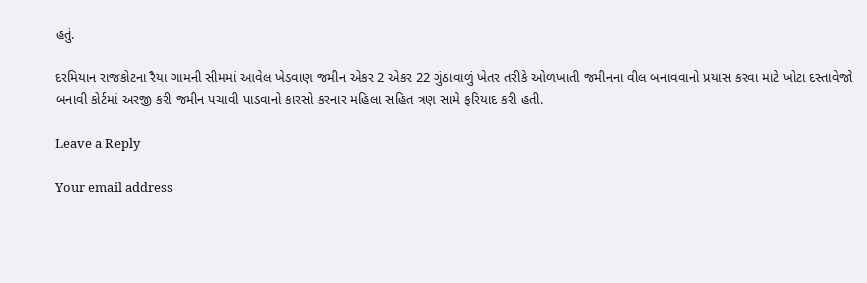હતું.

દરમિયાન રાજકોટના રૈયા ગામની સીમમાં આવેલ ખેડવાણ જમીન એકર 2 એકર 22 ગુંઠાવાળું ખેતર તરીકે ઓળખાતી જમીનના વીલ બનાવવાનો પ્રયાસ કરવા માટે ખોટા દસ્તાવેજો બનાવી કોર્ટમાં અરજી કરી જમીન પચાવી પાડવાનો કારસો કરનાર મહિલા સહિત ત્રણ સામે ફરિયાદ કરી હતી.

Leave a Reply

Your email address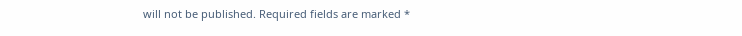will not be published. Required fields are marked *